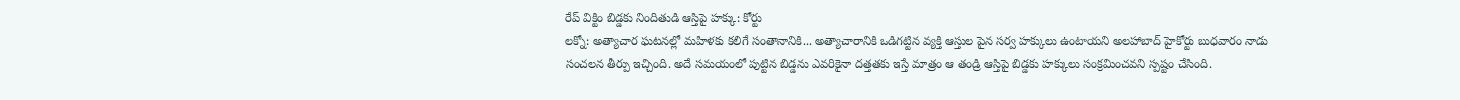రేప్ విక్టిం బిడ్డకు నిందితుడి ఆస్తిపై హక్కు: కోర్టు
లక్నో: అత్యాచార ఘటనల్లో మహిళకు కలిగే సంతానానికి... అత్యాచారానికి ఒడిగట్టిన వ్యక్తి ఆస్తుల పైన సర్వ హక్కులు ఉంటాయని అలహాబాద్ హైకోర్టు బుధవారం నాడు సంచలన తీర్పు ఇచ్చింది. అదే సమయంలో పుట్టిన బిడ్డను ఎవరికైనా దత్తతకు ఇస్తే మాత్రం ఆ తండ్రి ఆస్తిపై బిడ్డకు హక్కులు సంక్రమించవని స్పష్టం చేసింది.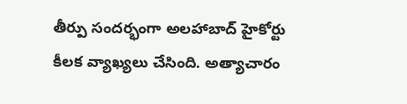తీర్పు సందర్భంగా అలహాబాద్ హైకోర్టు కీలక వ్యాఖ్యలు చేసింది. అత్యాచారం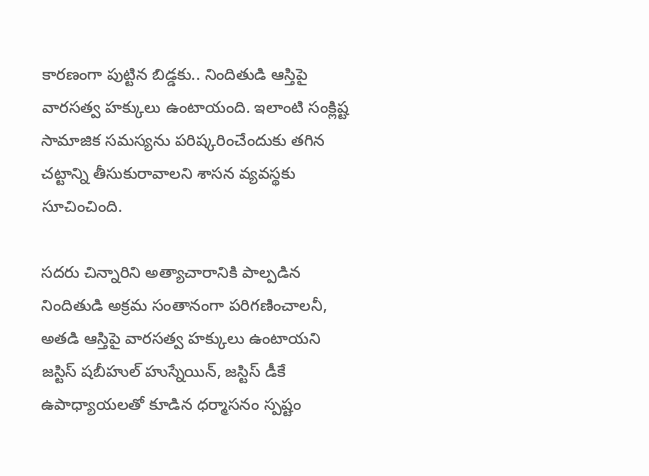కారణంగా పుట్టిన బిడ్డకు.. నిందితుడి ఆస్తిపై వారసత్వ హక్కులు ఉంటాయంది. ఇలాంటి సంక్లిష్ట సామాజిక సమస్యను పరిష్కరించేందుకు తగిన చట్టాన్ని తీసుకురావాలని శాసన వ్యవస్థకు సూచించింది.

సదరు చిన్నారిని అత్యాచారానికి పాల్పడిన నిందితుడి అక్రమ సంతానంగా పరిగణించాలనీ, అతడి ఆస్తిపై వారసత్వ హక్కులు ఉంటాయని జస్టిస్ షబీహుల్ హుస్నేయిన్, జస్టిస్ డీకే ఉపాధ్యాయలతో కూడిన ధర్మాసనం స్పష్టం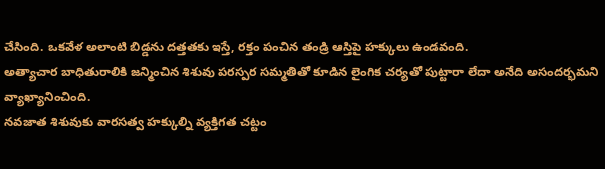చేసింది. ఒకవేళ అలాంటి బిడ్డను దత్తతకు ఇస్తే, రక్తం పంచిన తండ్రి ఆస్తిపై హక్కులు ఉండవంది.
అత్యాచార బాధితురాలికి జన్మించిన శిశువు పరస్పర సమ్మతితో కూడిన లైంగిక చర్యతో పుట్టారా లేదా అనేది అసందర్భమని వ్యాఖ్యానించింది.
నవజాత శిశువుకు వారసత్వ హక్కుల్ని వ్యక్తిగత చట్టం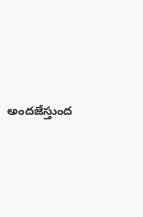అందజేస్తుంద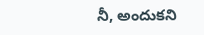నీ, అందుకని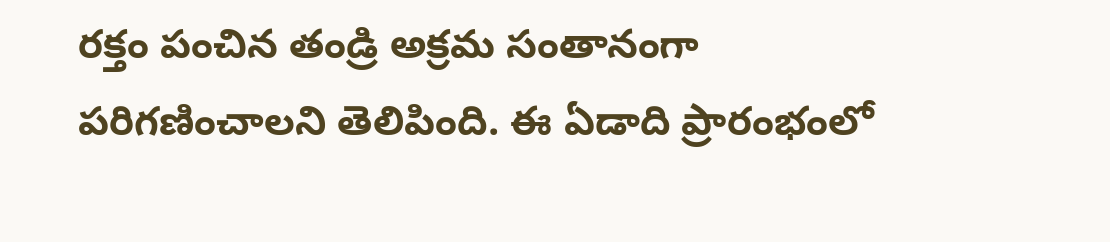రక్తం పంచిన తండ్రి అక్రమ సంతానంగా పరిగణించాలని తెలిపింది. ఈ ఏడాది ప్రారంభంలో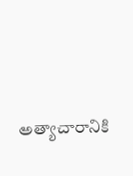అత్యాచారానికి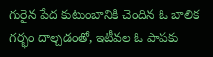గురైన పేద కుటుంబానికి చెందిన ఓ బాలిక గర్భం దాల్చడంతో, ఇటీవల ఓ పాపకు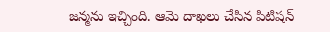జన్మను ఇచ్చింది. ఆమె దాఖలు చేసిన పిటిషన్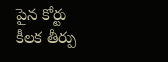పైన కోర్టు కీలక తీర్పు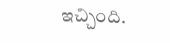ఇచ్చింది.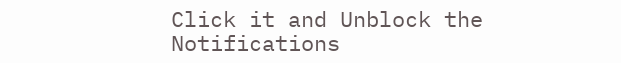Click it and Unblock the Notifications